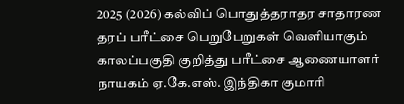2025 (2026) கல்விப் பொதுத்தராதர சாதாரண தரப் பரீட்சை பெறுபேறுகள் வெளியாகும் காலப்பகுதி குறித்து பரீட்சை ஆணையாளர் நாயகம் ஏ.கே.எஸ். இந்திகா குமாரி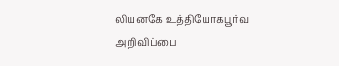லியனகே உத்தியோகபூர்வ அறிவிப்பை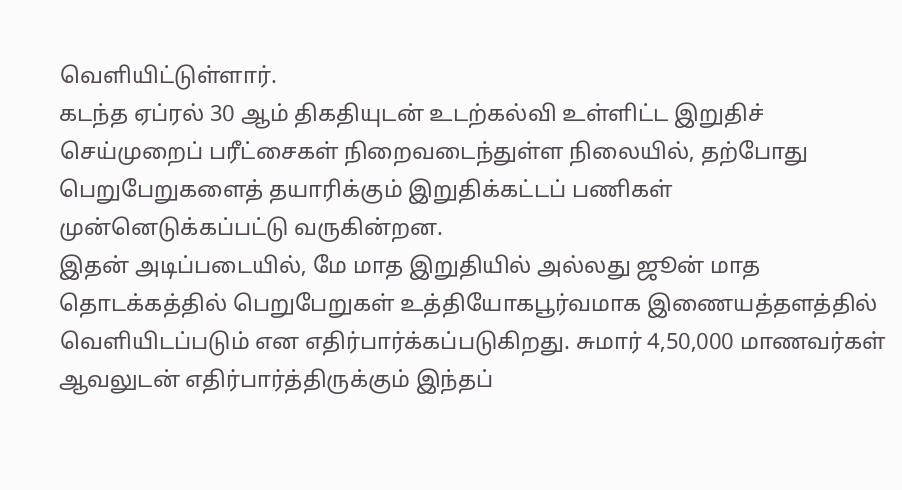வெளியிட்டுள்ளார்.
கடந்த ஏப்ரல் 30 ஆம் திகதியுடன் உடற்கல்வி உள்ளிட்ட இறுதிச் செய்முறைப் பரீட்சைகள் நிறைவடைந்துள்ள நிலையில், தற்போது பெறுபேறுகளைத் தயாரிக்கும் இறுதிக்கட்டப் பணிகள் முன்னெடுக்கப்பட்டு வருகின்றன.
இதன் அடிப்படையில், மே மாத இறுதியில் அல்லது ஜூன் மாத தொடக்கத்தில் பெறுபேறுகள் உத்தியோகபூர்வமாக இணையத்தளத்தில் வெளியிடப்படும் என எதிர்பார்க்கப்படுகிறது. சுமார் 4,50,000 மாணவர்கள் ஆவலுடன் எதிர்பார்த்திருக்கும் இந்தப்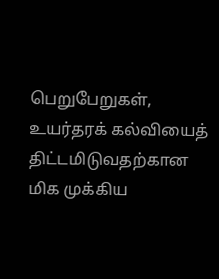பெறுபேறுகள், உயர்தரக் கல்வியைத் திட்டமிடுவதற்கான மிக முக்கிய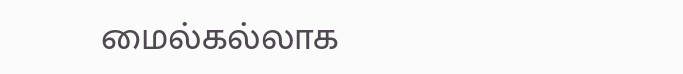மைல்கல்லாக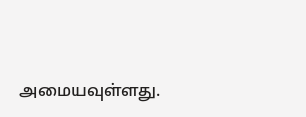அமையவுள்ளது.